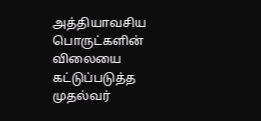அத்தியாவசிய பொருட்களின் விலையை கட்டுப்படுத்த முதல்வர்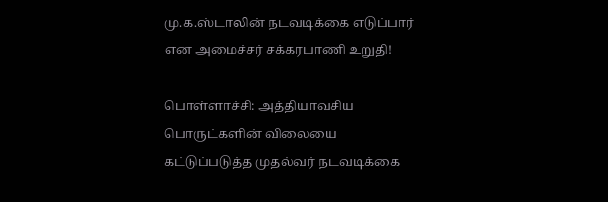மு.க.ஸ்டாலின் நடவடிக்கை எடுப்பார் என அமைச்சர் சக்கரபாணி உறுதி!

பொள்ளாச்சி: அத்தியாவசிய பொருட்களின் விலையை கட்டுப்படுத்த முதல்வர் நடவடிக்கை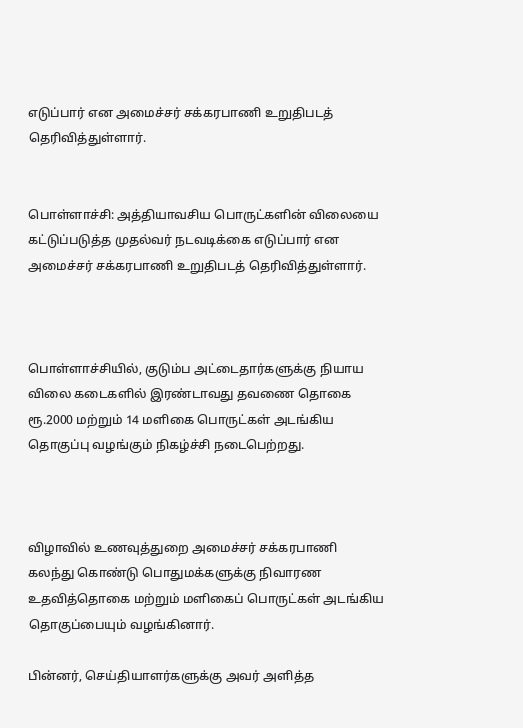எடுப்பார் என அமைச்சர் சக்கரபாணி உறுதிபடத் தெரிவித்துள்ளார்.


பொள்ளாச்சி: அத்தியாவசிய பொருட்களின் விலையை கட்டுப்படுத்த முதல்வர் நடவடிக்கை எடுப்பார் என அமைச்சர் சக்கரபாணி உறுதிபடத் தெரிவித்துள்ளார்.



பொள்ளாச்சியில், குடும்ப அட்டைதார்களுக்கு நியாய விலை கடைகளில் இரண்டாவது தவணை தொகை ரூ.2000 மற்றும் 14 மளிகை பொருட்கள் அடங்கிய தொகுப்பு வழங்கும் நிகழ்ச்சி நடைபெற்றது.



விழாவில் உணவுத்துறை அமைச்சர் சக்கரபாணி கலந்து கொண்டு பொதுமக்களுக்கு நிவாரண உதவித்தொகை மற்றும் மளிகைப் பொருட்கள் அடங்கிய தொகுப்பையும் வழங்கினார்.

பின்னர், செய்தியாளர்களுக்கு அவர் அளித்த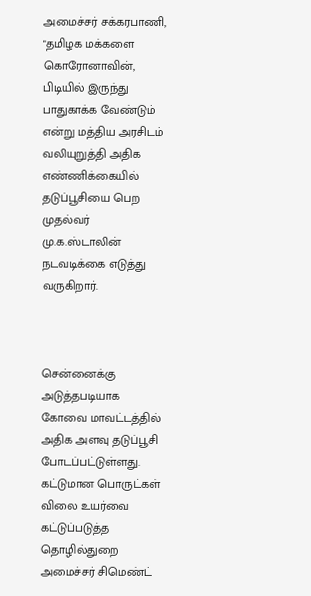அமைச்சர் சக்கரபாணி, "தமிழக மக்களை கொரோனாவின், பிடியில் இருந்து பாதுகாக்க வேண்டும் என்று மத்திய அரசிடம் வலியுறுத்தி அதிக எண்ணிக்கையில் தடுப்பூசியை பெற முதல்வர் மு.க.ஸ்டாலின் நடவடிக்கை எடுத்து வருகிறார்.



சென்னைக்கு அடுத்தபடியாக கோவை மாவட்டத்தில் அதிக அளவு தடுப்பூசி போடப்பட்டுள்ளது. கட்டுமான பொருட்கள் விலை உயர்வை கட்டுப்படுத்த தொழில்துறை அமைச்சர் சிமெண்ட்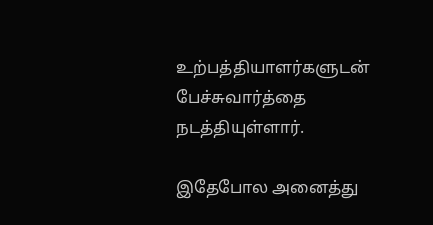உற்பத்தியாளர்களுடன் பேச்சுவார்த்தை நடத்தியுள்ளார்.

இதேபோல அனைத்து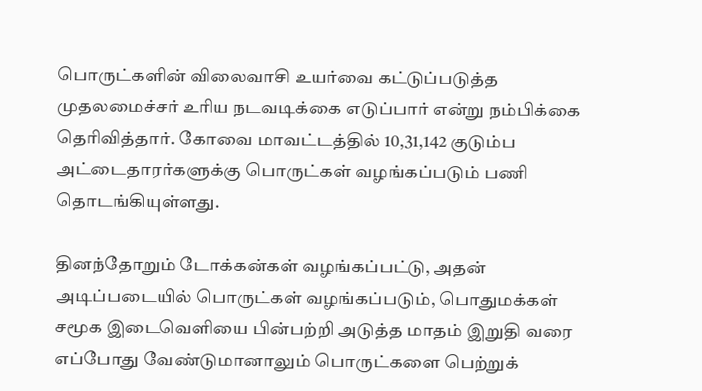பொருட்களின் விலைவாசி உயர்வை கட்டுப்படுத்த முதலமைச்சர் உரிய நடவடிக்கை எடுப்பார் என்று நம்பிக்கை தெரிவித்தார். கோவை மாவட்டத்தில் 10,31,142 குடும்ப அட்டைதாரர்களுக்கு பொருட்கள் வழங்கப்படும் பணி தொடங்கியுள்ளது.

தினந்தோறும் டோக்கன்கள் வழங்கப்பட்டு, அதன் அடிப்படையில் பொருட்கள் வழங்கப்படும், பொதுமக்கள் சமூக இடைவெளியை பின்பற்றி அடுத்த மாதம் இறுதி வரை எப்போது வேண்டுமானாலும் பொருட்களை பெற்றுக்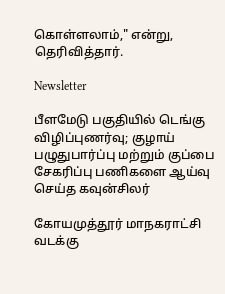கொள்ளலாம்," என்று, தெரிவித்தார்.

Newsletter

பீளமேடு பகுதியில் டெங்கு விழிப்புணர்வு; குழாய் பழுதுபார்ப்பு மற்றும் குப்பை சேகரிப்பு பணிகளை ஆய்வு செய்த கவுன்சிலர்

கோயமுத்தூர் மாநகராட்சி வடக்கு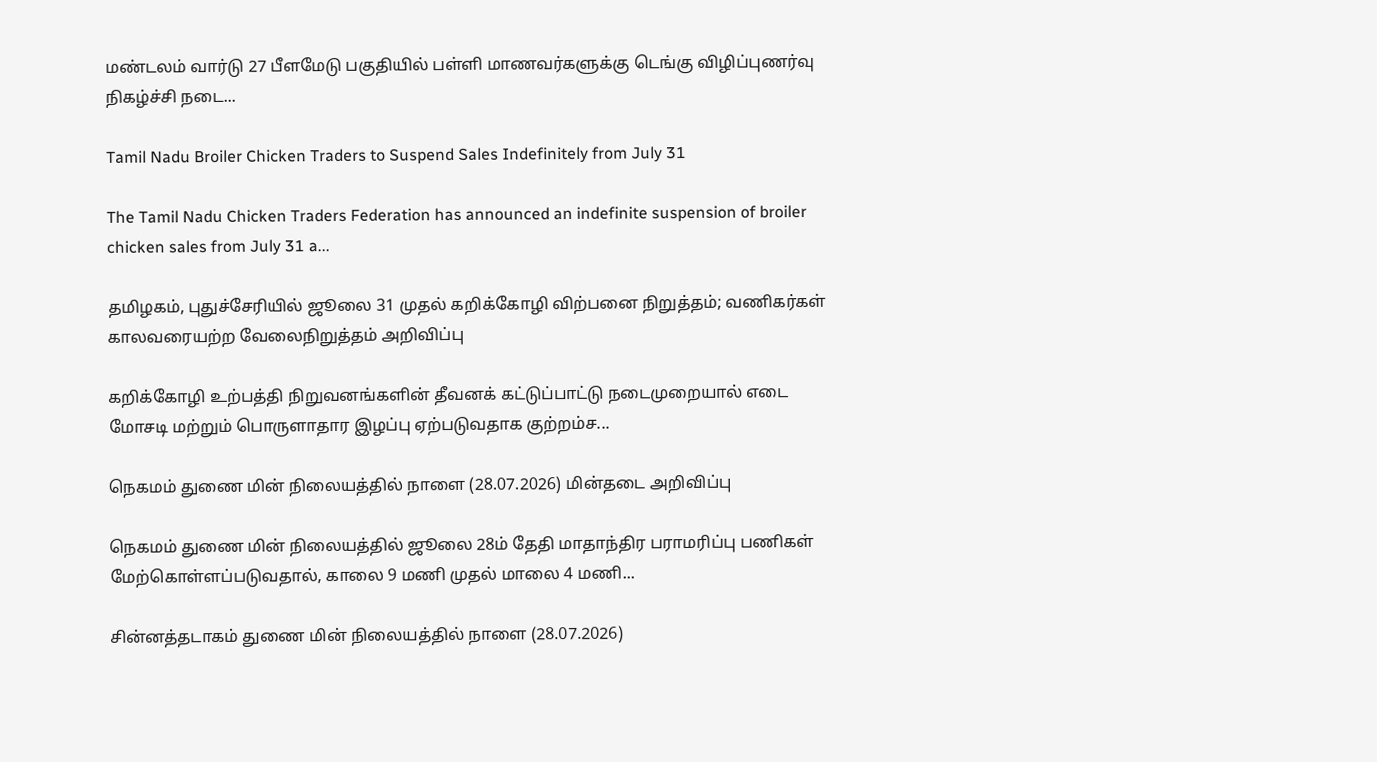மண்டலம் வார்டு 27 பீளமேடு பகுதியில் பள்ளி மாணவர்களுக்கு டெங்கு விழிப்புணர்வு நிகழ்ச்சி நடை...

Tamil Nadu Broiler Chicken Traders to Suspend Sales Indefinitely from July 31

The Tamil Nadu Chicken Traders Federation has announced an indefinite suspension of broiler chicken sales from July 31 a...

தமிழகம், புதுச்சேரியில் ஜூலை 31 முதல் கறிக்கோழி விற்பனை நிறுத்தம்; வணிகர்கள் காலவரையற்ற வேலைநிறுத்தம் அறிவிப்பு

கறிக்கோழி உற்பத்தி நிறுவனங்களின் தீவனக் கட்டுப்பாட்டு நடைமுறையால் எடை மோசடி மற்றும் பொருளாதார இழப்பு ஏற்படுவதாக குற்றம்ச...

நெகமம் துணை மின் நிலையத்தில் நாளை (28.07.2026) மின்தடை அறிவிப்பு

நெகமம் துணை மின் நிலையத்தில் ஜூலை 28ம் தேதி மாதாந்திர பராமரிப்பு பணிகள் மேற்கொள்ளப்படுவதால், காலை 9 மணி முதல் மாலை 4 மணி...

சின்னத்தடாகம் துணை மின் நிலையத்தில் நாளை (28.07.2026)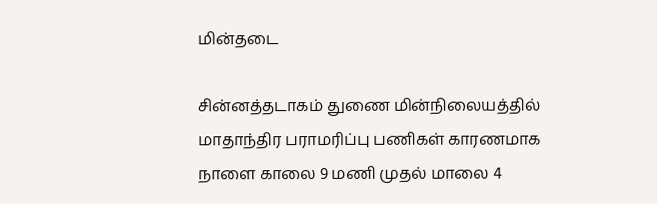மின்தடை

சின்னத்தடாகம் துணை மின்நிலையத்தில் மாதாந்திர பராமரிப்பு பணிகள் காரணமாக நாளை காலை 9 மணி முதல் மாலை 4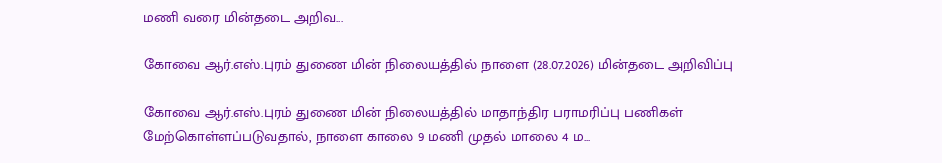மணி வரை மின்தடை அறிவ...

கோவை ஆர்.எஸ்.புரம் துணை மின் நிலையத்தில் நாளை (28.07.2026) மின்தடை அறிவிப்பு

கோவை ஆர்.எஸ்.புரம் துணை மின் நிலையத்தில் மாதாந்திர பராமரிப்பு பணிகள் மேற்கொள்ளப்படுவதால், நாளை காலை 9 மணி முதல் மாலை 4 ம...